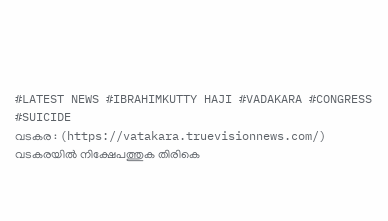#LATEST NEWS #IBRAHIMKUTTY HAJI #VADAKARA #CONGRESS #SUICIDE
വടകര : (https://vatakara.truevisionnews.com/) വടകരയിൽ നിക്ഷേപത്തുക തിരികെ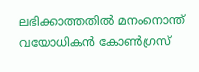ലഭിക്കാത്തതിൽ മനംനൊന്ത് വയോധികൻ കോൺഗ്രസ്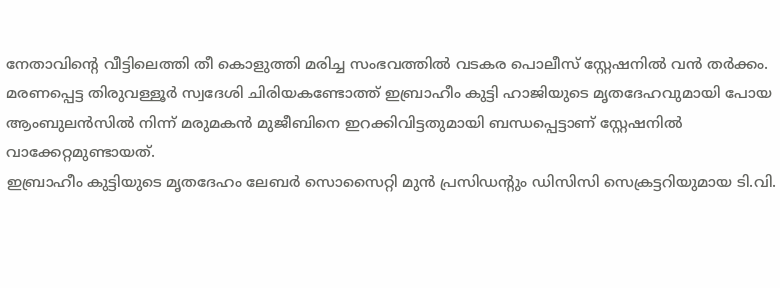നേതാവിന്റെ വീട്ടിലെത്തി തീ കൊളുത്തി മരിച്ച സംഭവത്തിൽ വടകര പൊലീസ് സ്റ്റേഷനിൽ വൻ തർക്കം. മരണപ്പെട്ട തിരുവള്ളൂർ സ്വദേശി ചിരിയകണ്ടോത്ത് ഇബ്രാഹീം കുട്ടി ഹാജിയുടെ മൃതദേഹവുമായി പോയ ആംബുലൻസിൽ നിന്ന് മരുമകൻ മുജീബിനെ ഇറക്കിവിട്ടതുമായി ബന്ധപ്പെട്ടാണ് സ്റ്റേഷനിൽ വാക്കേറ്റമുണ്ടായത്.
ഇബ്രാഹീം കുട്ടിയുടെ മൃതദേഹം ലേബർ സൊസൈറ്റി മുൻ പ്രസിഡന്റും ഡിസിസി സെക്രട്ടറിയുമായ ടി.വി.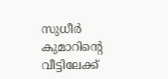സുധീർ കുമാറിന്റെ വീട്ടിലേക്ക്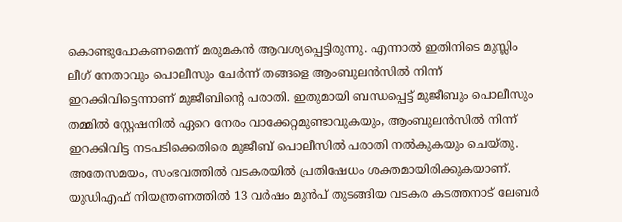കൊണ്ടുപോകണമെന്ന് മരുമകൻ ആവശ്യപ്പെട്ടിരുന്നു. എന്നാൽ ഇതിനിടെ മുസ്ലിം ലീഗ് നേതാവും പൊലീസും ചേർന്ന് തങ്ങളെ ആംബുലൻസിൽ നിന്ന് ഇറക്കിവിട്ടെന്നാണ് മുജീബിന്റെ പരാതി. ഇതുമായി ബന്ധപ്പെട്ട് മുജീബും പൊലീസും തമ്മിൽ സ്റ്റേഷനിൽ ഏറെ നേരം വാക്കേറ്റമുണ്ടാവുകയും, ആംബുലൻസിൽ നിന്ന് ഇറക്കിവിട്ട നടപടിക്കെതിരെ മുജീബ് പൊലീസിൽ പരാതി നൽകുകയും ചെയ്തു.
അതേസമയം, സംഭവത്തിൽ വടകരയിൽ പ്രതിഷേധം ശക്തമായിരിക്കുകയാണ്. യുഡിഎഫ് നിയന്ത്രണത്തിൽ 13 വർഷം മുൻപ് തുടങ്ങിയ വടകര കടത്തനാട് ലേബർ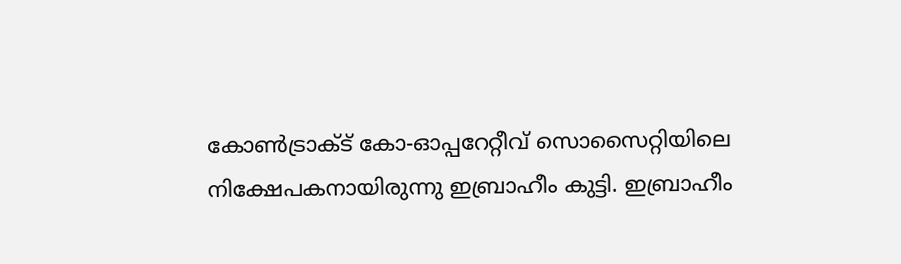കോൺട്രാക്ട് കോ-ഓപ്പറേറ്റീവ് സൊസൈറ്റിയിലെ നിക്ഷേപകനായിരുന്നു ഇബ്രാഹീം കുട്ടി. ഇബ്രാഹീം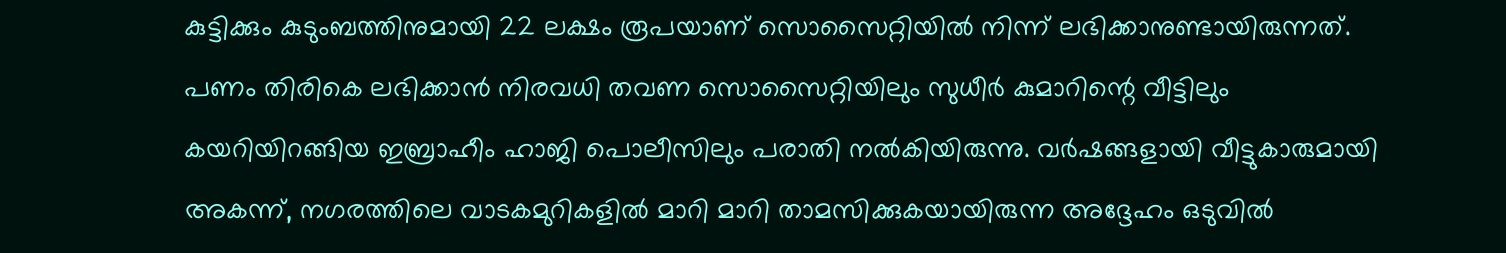കുട്ടിക്കും കുടുംബത്തിനുമായി 22 ലക്ഷം രൂപയാണ് സൊസൈറ്റിയിൽ നിന്ന് ലഭിക്കാനുണ്ടായിരുന്നത്. പണം തിരികെ ലഭിക്കാൻ നിരവധി തവണ സൊസൈറ്റിയിലും സുധീർ കുമാറിന്റെ വീട്ടിലും കയറിയിറങ്ങിയ ഇബ്രാഹീം ഹാജി പൊലീസിലും പരാതി നൽകിയിരുന്നു. വർഷങ്ങളായി വീട്ടുകാരുമായി അകന്ന്, നഗരത്തിലെ വാടകമുറികളിൽ മാറി മാറി താമസിക്കുകയായിരുന്ന അദ്ദേഹം ഒടുവിൽ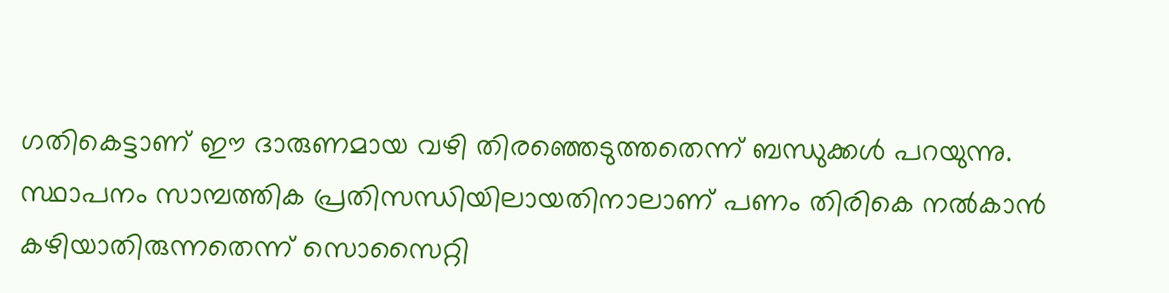ഗതികെട്ടാണ് ഈ ദാരുണമായ വഴി തിരഞ്ഞെടുത്തതെന്ന് ബന്ധുക്കൾ പറയുന്നു.
സ്ഥാപനം സാമ്പത്തിക പ്രതിസന്ധിയിലായതിനാലാണ് പണം തിരികെ നൽകാൻ കഴിയാതിരുന്നതെന്ന് സൊസൈറ്റി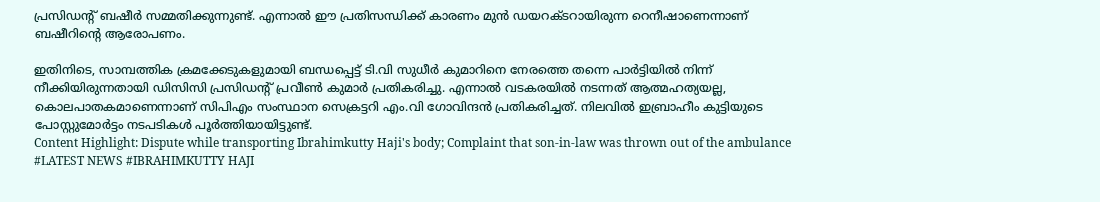പ്രസിഡന്റ് ബഷീർ സമ്മതിക്കുന്നുണ്ട്. എന്നാൽ ഈ പ്രതിസന്ധിക്ക് കാരണം മുൻ ഡയറക്ടറായിരുന്ന റെനീഷാണെന്നാണ് ബഷീറിന്റെ ആരോപണം.

ഇതിനിടെ, സാമ്പത്തിക ക്രമക്കേടുകളുമായി ബന്ധപ്പെട്ട് ടി.വി സുധീർ കുമാറിനെ നേരത്തെ തന്നെ പാർട്ടിയിൽ നിന്ന് നീക്കിയിരുന്നതായി ഡിസിസി പ്രസിഡന്റ് പ്രവീൺ കുമാർ പ്രതികരിച്ചു. എന്നാൽ വടകരയിൽ നടന്നത് ആത്മഹത്യയല്ല, കൊലപാതകമാണെന്നാണ് സിപിഎം സംസ്ഥാന സെക്രട്ടറി എം.വി ഗോവിന്ദൻ പ്രതികരിച്ചത്. നിലവിൽ ഇബ്രാഹീം കുട്ടിയുടെ പോസ്റ്റുമോർട്ടം നടപടികൾ പൂർത്തിയായിട്ടുണ്ട്.
Content Highlight: Dispute while transporting Ibrahimkutty Haji's body; Complaint that son-in-law was thrown out of the ambulance
#LATEST NEWS #IBRAHIMKUTTY HAJI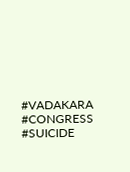#VADAKARA #CONGRESS #SUICIDE